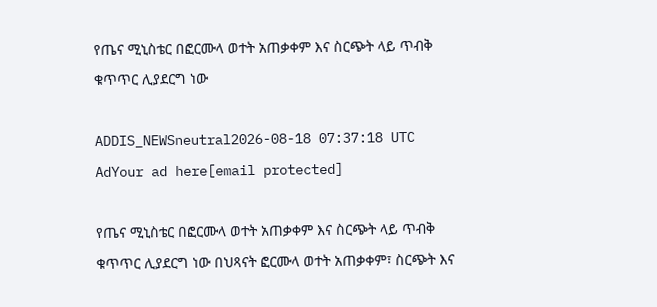የጤና ሚኒስቴር በፎርሙላ ወተት አጠቃቀም እና ስርጭት ላይ ጥብቅ ቁጥጥር ሊያደርግ ነው

ADDIS_NEWSneutral2026-08-18 07:37:18 UTC
AdYour ad here[email protected]

የጤና ሚኒስቴር በፎርሙላ ወተት አጠቃቀም እና ስርጭት ላይ ጥብቅ ቁጥጥር ሊያደርግ ነው በህጻናት ፎርሙላ ወተት አጠቃቀም፣ ስርጭት እና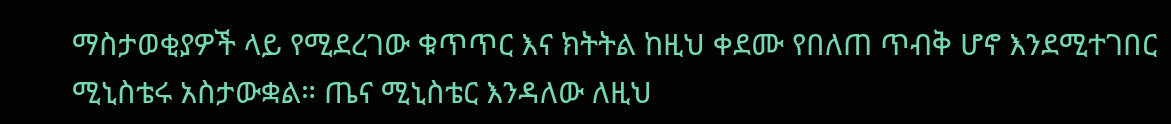ማስታወቂያዎች ላይ የሚደረገው ቁጥጥር እና ክትትል ከዚህ ቀደሙ የበለጠ ጥብቅ ሆኖ እንደሚተገበር ሚኒስቴሩ አስታውቋል። ጤና ሚኒስቴር እንዳለው ለዚህ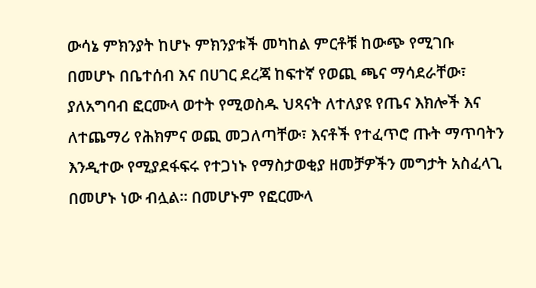ውሳኔ ምክንያት ከሆኑ ምክንያቱች መካከል ምርቶቹ ከውጭ የሚገቡ በመሆኑ በቤተሰብ እና በሀገር ደረጃ ከፍተኛ የወጪ ጫና ማሳደራቸው፣ ያለአግባብ ፎርሙላ ወተት የሚወስዱ ህጻናት ለተለያዩ የጤና እክሎች እና ለተጨማሪ የሕክምና ወጪ መጋለጣቸው፣ እናቶች የተፈጥሮ ጡት ማጥባትን እንዲተው የሚያደፋፍሩ የተጋነኑ የማስታወቂያ ዘመቻዎችን መግታት አስፈላጊ በመሆኑ ነው ብሏል። በመሆኑም የፎርሙላ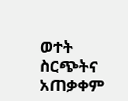ወተት ስርጭትና አጠቃቀም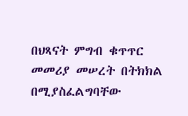በህጻናት ምግብ ቁጥጥር መመሪያ መሠረት በትክክል በሚያስፈልግባቸው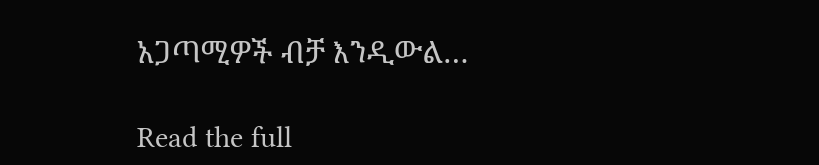አጋጣሚዎች ብቻ እንዲውል…

Read the full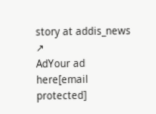story at addis_news ↗
AdYour ad here[email protected]